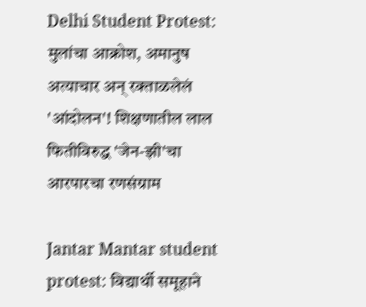Delhi Student Protest: मुलांचा आक्रोश, अमानुष अत्याचार अन् रक्ताळलेलं 'आंदोलन'! शिक्षणातील लाल फितीविरुद्ध 'जेन-झी'चा आरपारचा रणसंग्राम

Jantar Mantar student protest: विद्यार्थी समूहाने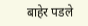बाहेर पडले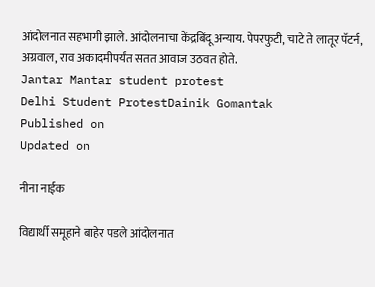आंदोलनात सहभागी झाले. आंदोलनाचा केंद्रबिंदू अन्याय. पेपरफुटी, चाटे ते लातूर पॅटर्न, अग्रवाल, राव अकादमीपर्यंत सतत आवाज उठवत होते.
Jantar Mantar student protest
Delhi Student ProtestDainik Gomantak
Published on
Updated on

नीना नाईक

विद्यार्थी समूहाने बाहेर पडले आंदोलनात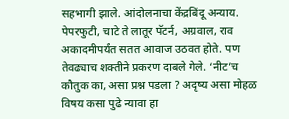सहभागी झाले. आंदोलनाचा केंद्रबिंदू अन्याय. पेपरफुटी, चाटे ते लातूर पॅटर्न, अग्रवाल, राव अकादमीपर्यंत सतत आवाज उठवत होते. पण तेवढ्याच शक्तीने प्रकरण दाबले गेले. ‘नीट’च कौतुक का, असा प्रश्न पडला ? अदृष्य असा मोहळ विषय कसा पुढे न्यावा हा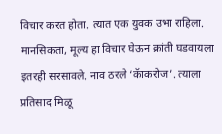विचार करत होता. त्यात एक युवक उभा राहिला. मानसिकता, मूल्य हा विचार घेऊन क्रांती घडवायला इतरही सरसावले. नाव ठरले ‘कॅाकरोज’. त्याला प्रतिसाद मिळू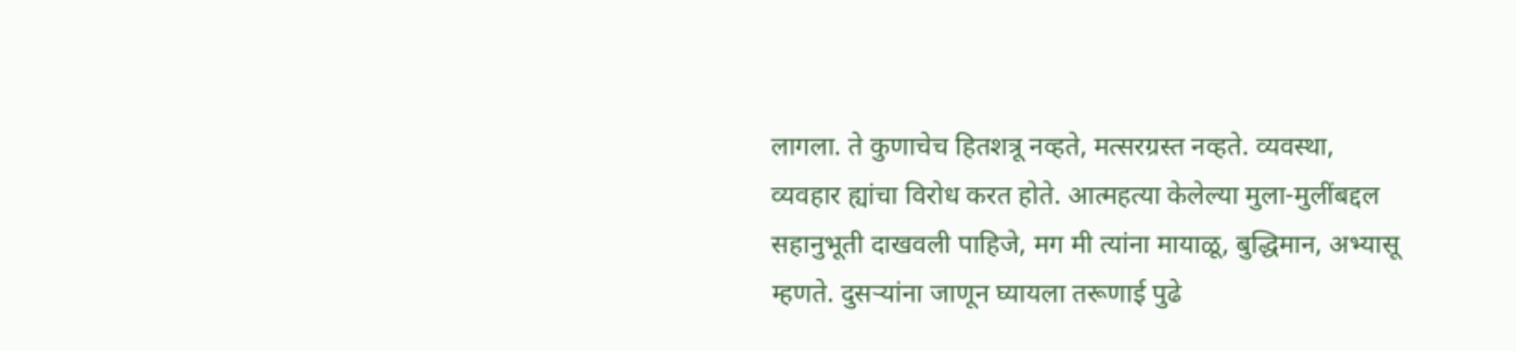लागला. ते कुणाचेच हितशत्रू नव्हते, मत्सरग्रस्त नव्हते. व्यवस्था, व्यवहार ह्यांचा विरोध करत होते. आत्महत्या केलेल्या मुला-मुलींबद्दल सहानुभूती दाखवली पाहिजे, मग मी त्यांना मायाळू, बुद्धिमान, अभ्यासू म्हणते. दुसऱ्यांना जाणून घ्यायला तरूणाई पुढे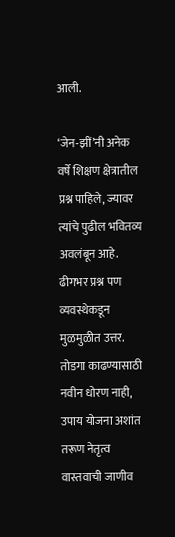आली.

‘जेन-झीं’नी अनेक वर्षे शिक्षण क्षेत्रातील प्रश्न पाहिले, ज्यावर त्यांचे पुढील भवितव्य अवलंबून आहे. ढीगभर प्रश्न पण व्यवस्थेकडून मुळमुळीत उत्तर. तोडगा काढण्यासाठी नवीन धोरण नाही, उपाय योजना अशांत तरूण नेतृत्व वास्तवाची जाणीव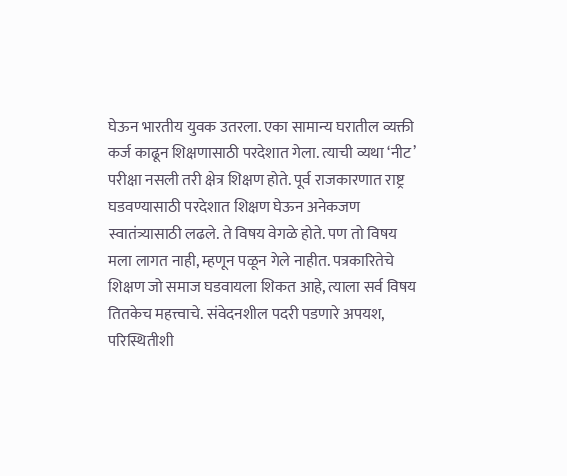घेऊन भारतीय युवक उतरला. एका सामान्य घरातील व्यक्ती कर्ज काढून शिक्षणासाठी परदेशात गेला. त्याची व्यथा ‘नीट’ परीक्षा नसली तरी क्षेत्र शिक्षण होते. पूर्व राजकारणात राष्ट्र घडवण्यासाठी परदेशात शिक्षण घेऊन अनेकजण स्वातंत्र्यासाठी लढले. ते विषय वेगळे होते. पण तो विषय मला लागत नाही, म्हणून पळून गेले नाहीत. पत्रकारितेचे शिक्षण जो समाज घडवायला शिकत आहे, त्याला सर्व विषय तितकेच महत्त्वाचे. संवेदनशील पदरी पडणारे अपयश, परिस्थितीशी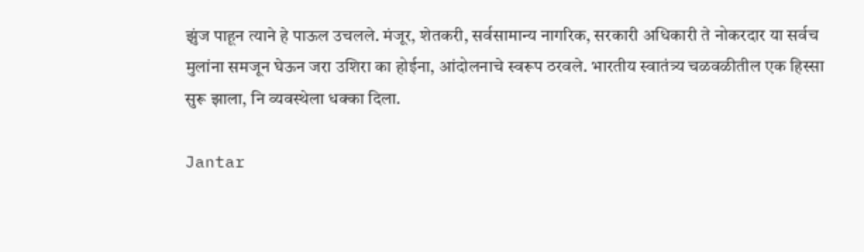झुंज पाहून त्याने हे पाऊल उचलले. मंजूर, शेतकरी, सर्वसामान्य नागरिक, सरकारी अधिकारी ते नोकरदार या सर्वच मुलांना समजून घेऊन जरा उशिरा का होईना, आंदोलनाचे स्वरूप ठरवले. भारतीय स्वातंत्र्य चळवळीतील एक हिस्सा सुरू झाला, नि व्यवस्थेला धक्का दिला.

Jantar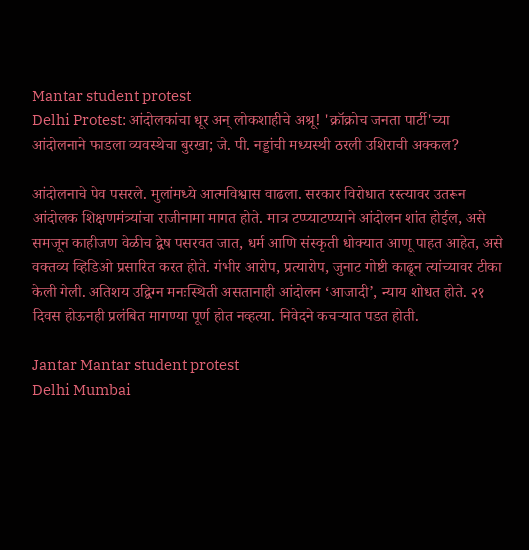Mantar student protest
Delhi Protest: आंदोलकांचा धूर अन् लोकशाहीचे अश्रू! 'क्रॉक्रोच जनता पार्टी'च्या आंदोलनाने फाडला व्यवस्थेचा बुरखा; जे. पी. नड्डांची मध्यस्थी ठरली उशिराची अक्कल?

आंदोलनाचे पेव पसरले. मुलांमध्ये आत्मविश्वास वाढला. सरकार विरोधात रस्त्यावर उतरून आंदोलक शिक्षणमंत्र्यांचा राजीनामा मागत होते. मात्र टप्प्याटप्प्याने आंदोलन शांत होईल, असे समजून काहीजण वेळीच द्वेष पसरवत जात, धर्म आणि संस्कृती धोक्यात आणू पाहत आहेत, असे वक्तव्य व्हिडिओ प्रसारित करत होते. गंभीर आरोप, प्रत्यारोप, जुनाट गोष्टी काढून त्यांच्यावर टीका केली गेली. अतिशय उद्विग्न मनःस्थिती असतानाही आंदोलन ‘आजादी’, न्याय शोधत होते. २१ दिवस होऊनही प्रलंबित मागण्या पूर्ण होत नव्हत्या. निवेदने कचऱ्यात पडत होती.

Jantar Mantar student protest
Delhi Mumbai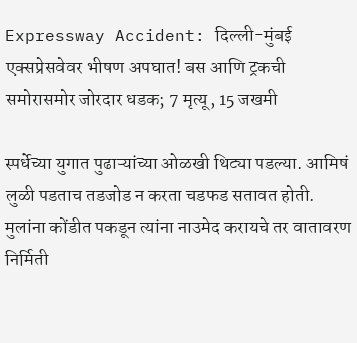Expressway Accident: दिल्ली-मुंबई एक्सप्रेसवेवर भीषण अपघात! बस आणि ट्रकची समोरासमोर जोरदार धडक; 7 मृत्यू, 15 जखमी

स्पर्धेच्या युगात पुढाऱ्यांच्या ओळखी थिट्या पडल्या. आमिषं लुळी पडताच तडजोड न करता चडफड सतावत होती. मुलांना कोंडीत पकडून त्यांना नाउमेद करायचे तर वातावरण निर्मिती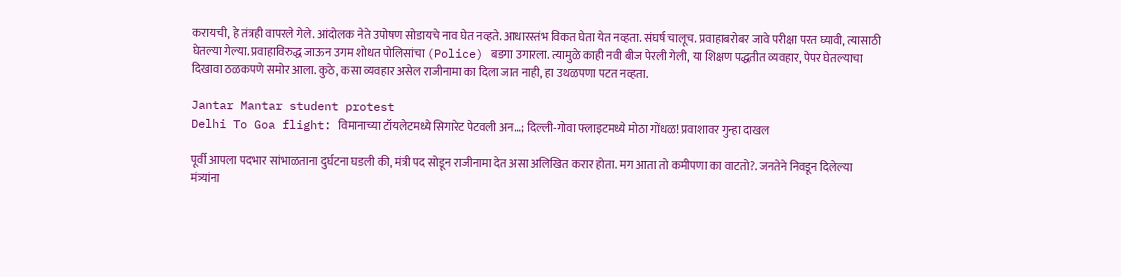करायची, हे तंत्रही वापरले गेले. आंदोलक नेते उपोषण सोडायचे नाव घेत नव्हते. आधारस्तंभ विकत घेता येत नव्हता. संघर्ष चालूच. प्रवाहाबरोबर जावे परीक्षा परत घ्यावी, त्यासाठी घेतल्या गेल्या. प्रवाहाविरुद्ध जाऊन उगम शोधत पोलिसांचा (Police) बडगा उगारला. त्यामुळे काही नवी बीज पेरली गेली, या शिक्षण पद्धतीत व्यवहार, पेपर घेतल्याचा दिखावा ठळकपणे समोर आला. कुठे, कसा व्यवहार असेल राजीनामा का दिला जात नाही, हा उथळपणा पटत नव्हता.

Jantar Mantar student protest
Delhi To Goa flight: विमानाच्या टॉयलेटमध्ये सिगारेट पेटवली अन…; दिल्ली-गोवा फ्लाइटमध्ये मोठा गोंधळ! प्रवाशावर गुन्हा दाखल

पूर्वी आपला पदभार सांभाळताना दुर्घटना घडली की, मंत्री पद सोडून राजीनामा देत असा अलिखित करार होता. मग आता तो कमीपणा का वाटतो?. जनतेने निवडून दिलेल्या मंत्र्यांना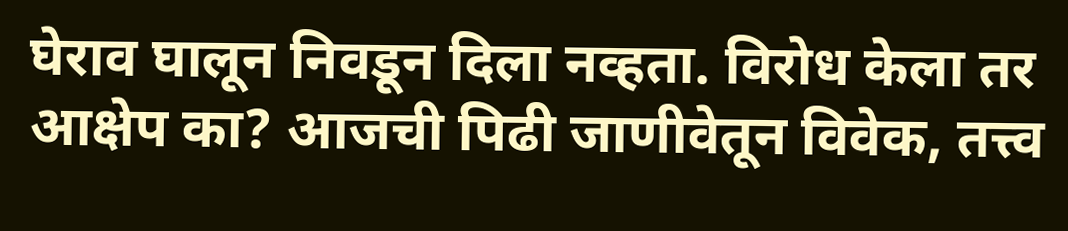घेराव घालून निवडून दिला नव्हता. विरोध केला तर आक्षेप का? आजची पिढी जाणीवेतून विवेक, तत्त्व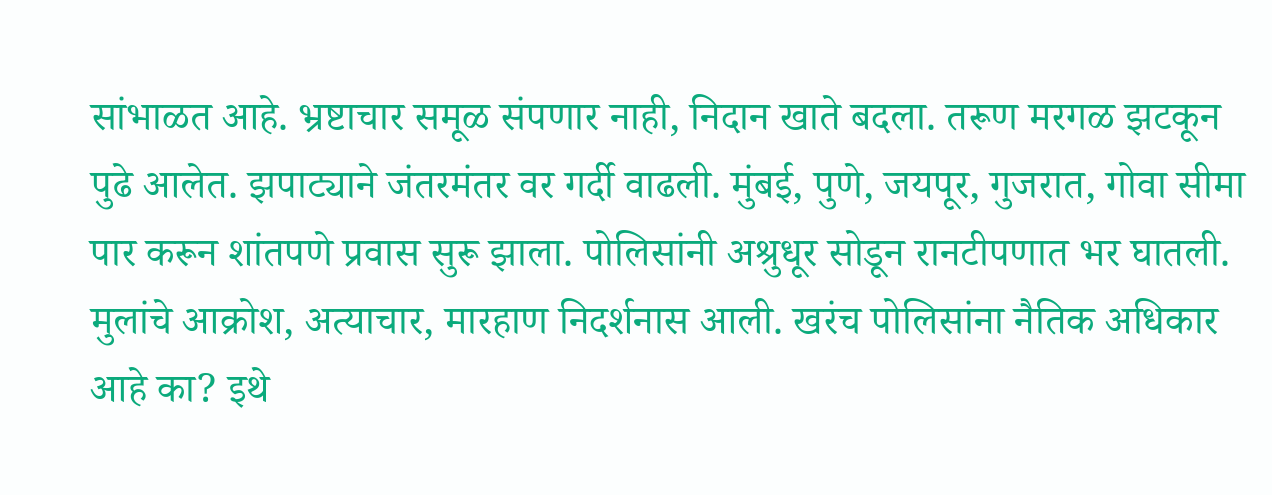सांभाळत आहे. भ्रष्टाचार समूळ संपणार नाही, निदान खाते बदला. तरूण मरगळ झटकून पुढे आलेत. झपाट्याने जंतरमंतर वर गर्दी वाढली. मुंबई, पुणे, जयपूर, गुजरात, गोवा सीमा पार करून शांतपणे प्रवास सुरू झाला. पोलिसांनी अश्रुधूर सोडून रानटीपणात भर घातली. मुलांचे आक्रोश, अत्याचार, मारहाण निदर्शनास आली. खरंच पोलिसांना नैतिक अधिकार आहे का? इथे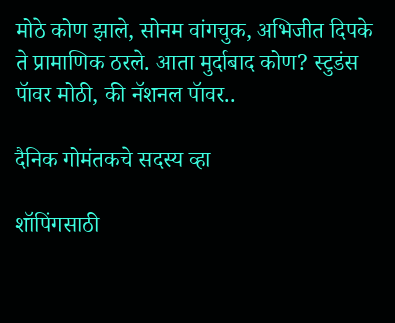मोठे कोण झाले, सोनम वांगचुक, अभिजीत दिपके ते प्रामाणिक ठरले. आता मुर्दाबाद कोण? स्टुडंस पॅावर मोठी, की नॅशनल पॅावर..

दैनिक गोमंतकचे सदस्य व्हा

शॉपिंगसाठी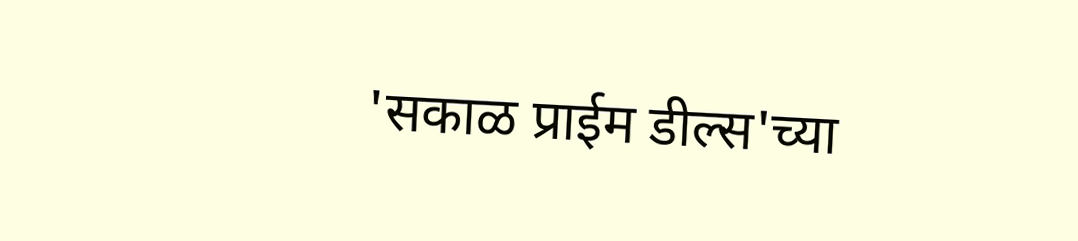'सकाळ प्राईम डील्स'च्या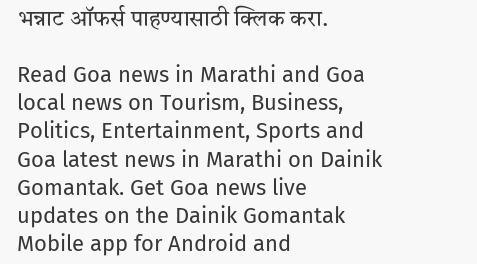भन्नाट ऑफर्स पाहण्यासाठी क्लिक करा.

Read Goa news in Marathi and Goa local news on Tourism, Business, Politics, Entertainment, Sports and Goa latest news in Marathi on Dainik Gomantak. Get Goa news live updates on the Dainik Gomantak Mobile app for Android and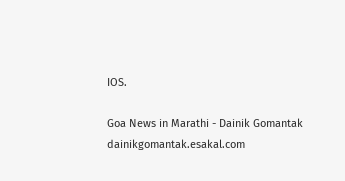IOS.

Goa News in Marathi - Dainik Gomantak
dainikgomantak.esakal.com